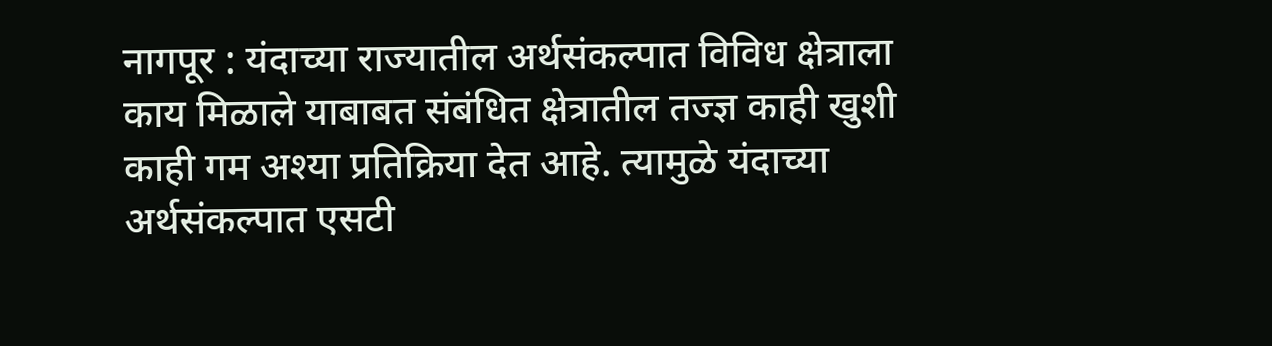नागपूर : यंदाच्या राज्यातील अर्थसंकल्पात विविध क्षेत्राला काय मिळाले याबाबत संबंधित क्षेत्रातील तज्ज्ञ काही खुशी काही गम अश्या प्रतिक्रिया देत आहे. त्यामुळे यंदाच्या अर्थसंकल्पात एसटी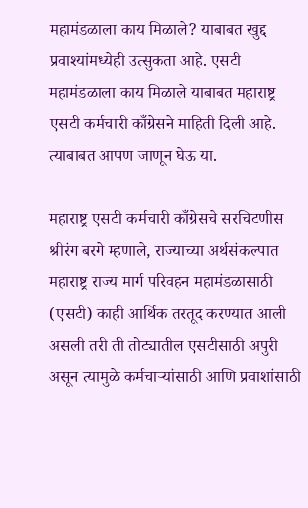महामंडळाला काय मिळाले? याबाबत खुद्द प्रवाश्यांमध्येही उत्सुकता आहे. एसटी महामंडळाला काय मिळाले याबाबत महाराष्ट्र एसटी कर्मचारी काँग्रेसने माहिती दिली आहे. त्याबाबत आपण जाणून घेऊ या.

महाराष्ट्र एसटी कर्मचारी काँग्रेसचे सरचिटणीस श्रीरंग बरगे म्हणाले, राज्याच्या अर्थसंकल्पात महाराष्ट्र राज्य मार्ग परिवहन महामंडळासाठी (एसटी) काही आर्थिक तरतूद करण्यात आली असली तरी ती तोट्यातील एसटीसाठी अपुरी असून त्यामुळे कर्मचाऱ्यांसाठी आणि प्रवाशांसाठी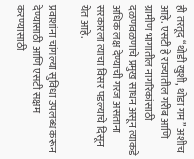ही तरतूद “थोडी खुशी, थोडा गम” अशीच आहे. एसटी हे राज्यातील गरीब आणि ग्रामीण भागातील नागरिकांसाठी दळणवळणाचे प्रमुख साधन असून त्याकडे अधिक लक्ष देण्याची गरज असताना सरकारला त्याचा विसर पडल्याचे दिसून येत आहे.

प्रवाशांना चांगल्या सुविधा उपलब्ध करून देण्यासाठी आणि एसटी सक्षम करण्यासाठी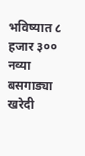भविष्यात ८ हजार ३०० नव्या बसगाड्या खरेदी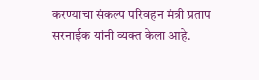करण्याचा संकल्प परिवहन मंत्री प्रताप सरनाईक यांनी व्यक्त केला आहे.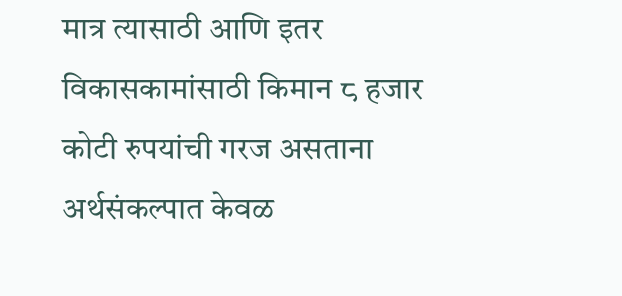मात्र त्यासाठी आणि इतर विकासकामांसाठी किमान ८ हजार कोटी रुपयांची गरज असताना अर्थसंकल्पात केवळ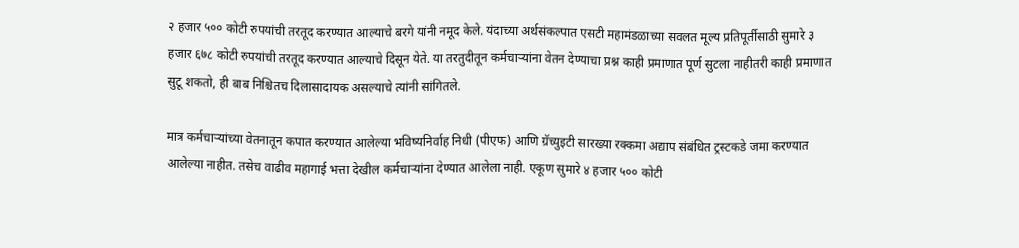२ हजार ५०० कोटी रुपयांची तरतूद करण्यात आल्याचे बरगे यांनी नमूद केले. यंदाच्या अर्थसंकल्पात एसटी महामंडळाच्या सवलत मूल्य प्रतिपूर्तीसाठी सुमारे ३ हजार ६७८ कोटी रुपयांची तरतूद करण्यात आल्याचे दिसून येते. या तरतुदीतून कर्मचाऱ्यांना वेतन देण्याचा प्रश्न काही प्रमाणात पूर्ण सुटला नाहीतरी काही प्रमाणात सुटू शकतो, ही बाब निश्चितच दिलासादायक असल्याचे त्यांनी सांगितले.

मात्र कर्मचाऱ्यांच्या वेतनातून कपात करण्यात आलेल्या भविष्यनिर्वाह निधी (पीएफ) आणि ग्रॅच्युइटी सारख्या रक्कमा अद्याप संबंधित ट्रस्टकडे जमा करण्यात आलेल्या नाहीत. तसेच वाढीव महागाई भत्ता देखील कर्मचाऱ्यांना देण्यात आलेला नाही. एकूण सुमारे ४ हजार ५०० कोटी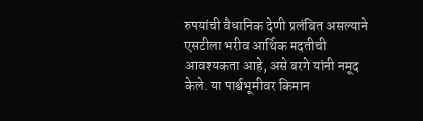रुपयांची वैधानिक देणी प्रलंबित असल्याने एसटीला भरीव आर्थिक मदतीची आवश्यकता आहे, असे बरगे यांनी नमूद केले. या पार्श्वभूमीवर किमान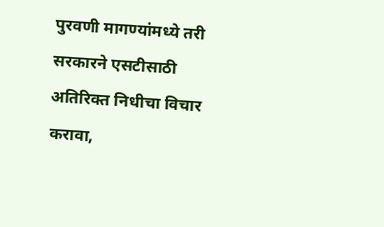पुरवणी मागण्यांमध्ये तरी सरकारने एसटीसाठी अतिरिक्त निधीचा विचार करावा,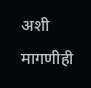अशी मागणीही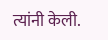त्यांनी केली.